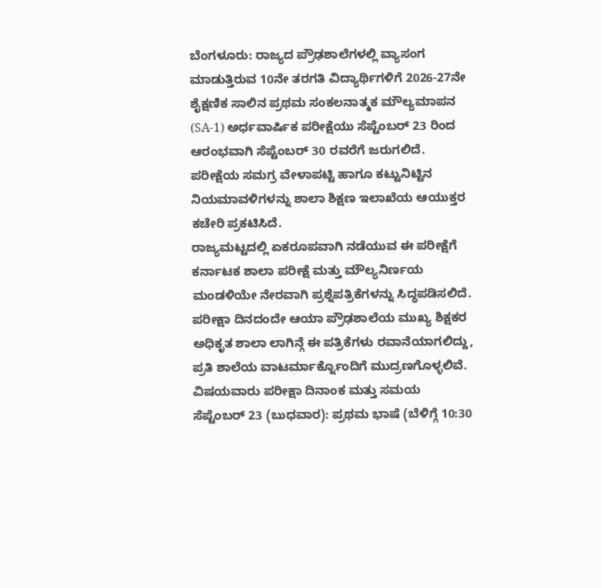ಬೆಂಗಳೂರು: ರಾಜ್ಯದ ಪ್ರೌಢಶಾಲೆಗಳಲ್ಲಿ ವ್ಯಾಸಂಗ ಮಾಡುತ್ತಿರುವ 10ನೇ ತರಗತಿ ವಿದ್ಯಾರ್ಥಿಗಳಿಗೆ 2026-27ನೇ ಶೈಕ್ಷಣಿಕ ಸಾಲಿನ ಪ್ರಥಮ ಸಂಕಲನಾತ್ಮಕ ಮೌಲ್ಯಮಾಪನ (SA-1) ಅರ್ಧವಾರ್ಷಿಕ ಪರೀಕ್ಷೆಯು ಸೆಪ್ಟೆಂಬರ್ 23 ರಿಂದ ಆರಂಭವಾಗಿ ಸೆಪ್ಟೆಂಬರ್ 30 ರವರೆಗೆ ಜರುಗಲಿದೆ. ಪರೀಕ್ಷೆಯ ಸಮಗ್ರ ವೇಳಾಪಟ್ಟಿ ಹಾಗೂ ಕಟ್ಟುನಿಟ್ಟಿನ ನಿಯಮಾವಳಿಗಳನ್ನು ಶಾಲಾ ಶಿಕ್ಷಣ ಇಲಾಖೆಯ ಆಯುಕ್ತರ ಕಚೇರಿ ಪ್ರಕಟಿಸಿದೆ.
ರಾಜ್ಯಮಟ್ಟದಲ್ಲಿ ಏಕರೂಪವಾಗಿ ನಡೆಯುವ ಈ ಪರೀಕ್ಷೆಗೆ ಕರ್ನಾಟಕ ಶಾಲಾ ಪರೀಕ್ಷೆ ಮತ್ತು ಮೌಲ್ಯನಿರ್ಣಯ ಮಂಡಳಿಯೇ ನೇರವಾಗಿ ಪ್ರಶ್ನೆಪತ್ರಿಕೆಗಳನ್ನು ಸಿದ್ಧಪಡಿಸಲಿದೆ. ಪರೀಕ್ಷಾ ದಿನದಂದೇ ಆಯಾ ಪ್ರೌಢಶಾಲೆಯ ಮುಖ್ಯ ಶಿಕ್ಷಕರ ಅಧಿಕೃತ ಶಾಲಾ ಲಾಗಿನ್ಗೆ ಈ ಪತ್ರಿಕೆಗಳು ರವಾನೆಯಾಗಲಿದ್ದು, ಪ್ರತಿ ಶಾಲೆಯ ವಾಟರ್ಮಾರ್ಕ್ನೊಂದಿಗೆ ಮುದ್ರಣಗೊಳ್ಳಲಿವೆ.
ವಿಷಯವಾರು ಪರೀಕ್ಷಾ ದಿನಾಂಕ ಮತ್ತು ಸಮಯ
ಸೆಪ್ಟೆಂಬರ್ 23 (ಬುಧವಾರ): ಪ್ರಥಮ ಭಾಷೆ (ಬೆಳಿಗ್ಗೆ 10:30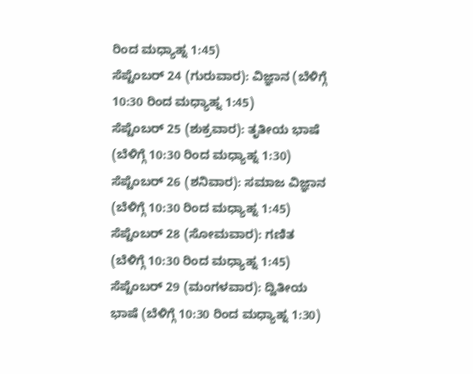ರಿಂದ ಮಧ್ಯಾಹ್ನ 1:45)
ಸೆಪ್ಟೆಂಬರ್ 24 (ಗುರುವಾರ): ವಿಜ್ಞಾನ (ಬೆಳಿಗ್ಗೆ 10:30 ರಿಂದ ಮಧ್ಯಾಹ್ನ 1:45)
ಸೆಪ್ಟೆಂಬರ್ 25 (ಶುಕ್ರವಾರ): ತೃತೀಯ ಭಾಷೆ (ಬೆಳಿಗ್ಗೆ 10:30 ರಿಂದ ಮಧ್ಯಾಹ್ನ 1:30)
ಸೆಪ್ಟೆಂಬರ್ 26 (ಶನಿವಾರ): ಸಮಾಜ ವಿಜ್ಞಾನ (ಬೆಳಿಗ್ಗೆ 10:30 ರಿಂದ ಮಧ್ಯಾಹ್ನ 1:45)
ಸೆಪ್ಟೆಂಬರ್ 28 (ಸೋಮವಾರ): ಗಣಿತ (ಬೆಳಿಗ್ಗೆ 10:30 ರಿಂದ ಮಧ್ಯಾಹ್ನ 1:45)
ಸೆಪ್ಟೆಂಬರ್ 29 (ಮಂಗಳವಾರ): ದ್ವಿತೀಯ ಭಾಷೆ (ಬೆಳಿಗ್ಗೆ 10:30 ರಿಂದ ಮಧ್ಯಾಹ್ನ 1:30)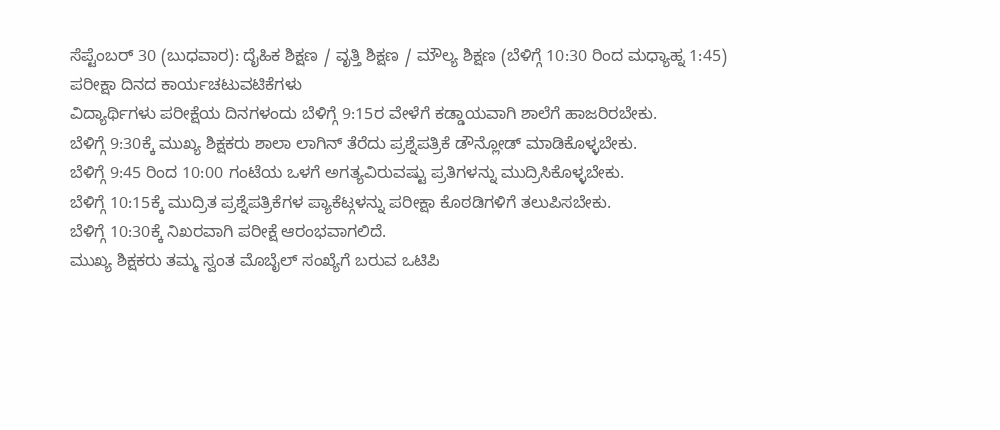ಸೆಪ್ಟೆಂಬರ್ 30 (ಬುಧವಾರ): ದೈಹಿಕ ಶಿಕ್ಷಣ / ವೃತ್ತಿ ಶಿಕ್ಷಣ / ಮೌಲ್ಯ ಶಿಕ್ಷಣ (ಬೆಳಿಗ್ಗೆ 10:30 ರಿಂದ ಮಧ್ಯಾಹ್ನ 1:45)
ಪರೀಕ್ಷಾ ದಿನದ ಕಾರ್ಯಚಟುವಟಿಕೆಗಳು
ವಿದ್ಯಾರ್ಥಿಗಳು ಪರೀಕ್ಷೆಯ ದಿನಗಳಂದು ಬೆಳಿಗ್ಗೆ 9:15ರ ವೇಳೆಗೆ ಕಡ್ಡಾಯವಾಗಿ ಶಾಲೆಗೆ ಹಾಜರಿರಬೇಕು.
ಬೆಳಿಗ್ಗೆ 9:30ಕ್ಕೆ ಮುಖ್ಯ ಶಿಕ್ಷಕರು ಶಾಲಾ ಲಾಗಿನ್ ತೆರೆದು ಪ್ರಶ್ನೆಪತ್ರಿಕೆ ಡೌನ್ಲೋಡ್ ಮಾಡಿಕೊಳ್ಳಬೇಕು.
ಬೆಳಿಗ್ಗೆ 9:45 ರಿಂದ 10:00 ಗಂಟೆಯ ಒಳಗೆ ಅಗತ್ಯವಿರುವಷ್ಟು ಪ್ರತಿಗಳನ್ನು ಮುದ್ರಿಸಿಕೊಳ್ಳಬೇಕು.
ಬೆಳಿಗ್ಗೆ 10:15ಕ್ಕೆ ಮುದ್ರಿತ ಪ್ರಶ್ನೆಪತ್ರಿಕೆಗಳ ಪ್ಯಾಕೆಟ್ಗಳನ್ನು ಪರೀಕ್ಷಾ ಕೊಠಡಿಗಳಿಗೆ ತಲುಪಿಸಬೇಕು.
ಬೆಳಿಗ್ಗೆ 10:30ಕ್ಕೆ ನಿಖರವಾಗಿ ಪರೀಕ್ಷೆ ಆರಂಭವಾಗಲಿದೆ.
ಮುಖ್ಯ ಶಿಕ್ಷಕರು ತಮ್ಮ ಸ್ವಂತ ಮೊಬೈಲ್ ಸಂಖ್ಯೆಗೆ ಬರುವ ಒಟಿಪಿ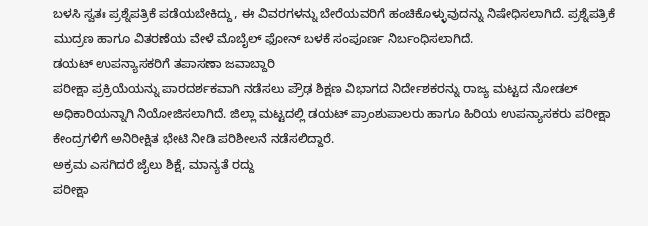ಬಳಸಿ ಸ್ವತಃ ಪ್ರಶ್ನೆಪತ್ರಿಕೆ ಪಡೆಯಬೇಕಿದ್ದು, ಈ ವಿವರಗಳನ್ನು ಬೇರೆಯವರಿಗೆ ಹಂಚಿಕೊಳ್ಳುವುದನ್ನು ನಿಷೇಧಿಸಲಾಗಿದೆ. ಪ್ರಶ್ನೆಪತ್ರಿಕೆ ಮುದ್ರಣ ಹಾಗೂ ವಿತರಣೆಯ ವೇಳೆ ಮೊಬೈಲ್ ಫೋನ್ ಬಳಕೆ ಸಂಪೂರ್ಣ ನಿರ್ಬಂಧಿಸಲಾಗಿದೆ.
ಡಯಟ್ ಉಪನ್ಯಾಸಕರಿಗೆ ತಪಾಸಣಾ ಜವಾಬ್ದಾರಿ
ಪರೀಕ್ಷಾ ಪ್ರಕ್ರಿಯೆಯನ್ನು ಪಾರದರ್ಶಕವಾಗಿ ನಡೆಸಲು ಪ್ರೌಢ ಶಿಕ್ಷಣ ವಿಭಾಗದ ನಿರ್ದೇಶಕರನ್ನು ರಾಜ್ಯ ಮಟ್ಟದ ನೋಡಲ್ ಅಧಿಕಾರಿಯನ್ನಾಗಿ ನಿಯೋಜಿಸಲಾಗಿದೆ. ಜಿಲ್ಲಾ ಮಟ್ಟದಲ್ಲಿ ಡಯಟ್ ಪ್ರಾಂಶುಪಾಲರು ಹಾಗೂ ಹಿರಿಯ ಉಪನ್ಯಾಸಕರು ಪರೀಕ್ಷಾ ಕೇಂದ್ರಗಳಿಗೆ ಅನಿರೀಕ್ಷಿತ ಭೇಟಿ ನೀಡಿ ಪರಿಶೀಲನೆ ನಡೆಸಲಿದ್ದಾರೆ.
ಅಕ್ರಮ ಎಸಗಿದರೆ ಜೈಲು ಶಿಕ್ಷೆ, ಮಾನ್ಯತೆ ರದ್ದು
ಪರೀಕ್ಷಾ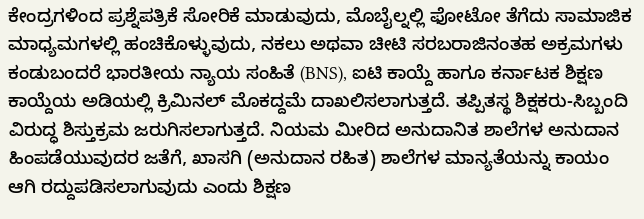ಕೇಂದ್ರಗಳಿಂದ ಪ್ರಶ್ನೆಪತ್ರಿಕೆ ಸೋರಿಕೆ ಮಾಡುವುದು, ಮೊಬೈಲ್ನಲ್ಲಿ ಫೋಟೋ ತೆಗೆದು ಸಾಮಾಜಿಕ ಮಾಧ್ಯಮಗಳಲ್ಲಿ ಹಂಚಿಕೊಳ್ಳುವುದು, ನಕಲು ಅಥವಾ ಚೀಟಿ ಸರಬರಾಜಿನಂತಹ ಅಕ್ರಮಗಳು ಕಂಡುಬಂದರೆ ಭಾರತೀಯ ನ್ಯಾಯ ಸಂಹಿತೆ (BNS), ಐಟಿ ಕಾಯ್ದೆ ಹಾಗೂ ಕರ್ನಾಟಕ ಶಿಕ್ಷಣ ಕಾಯ್ದೆಯ ಅಡಿಯಲ್ಲಿ ಕ್ರಿಮಿನಲ್ ಮೊಕದ್ದಮೆ ದಾಖಲಿಸಲಾಗುತ್ತದೆ. ತಪ್ಪಿತಸ್ಥ ಶಿಕ್ಷಕರು-ಸಿಬ್ಬಂದಿ ವಿರುದ್ಧ ಶಿಸ್ತುಕ್ರಮ ಜರುಗಿಸಲಾಗುತ್ತದೆ. ನಿಯಮ ಮೀರಿದ ಅನುದಾನಿತ ಶಾಲೆಗಳ ಅನುದಾನ ಹಿಂಪಡೆಯುವುದರ ಜತೆಗೆ, ಖಾಸಗಿ (ಅನುದಾನ ರಹಿತ) ಶಾಲೆಗಳ ಮಾನ್ಯತೆಯನ್ನು ಕಾಯಂ ಆಗಿ ರದ್ದುಪಡಿಸಲಾಗುವುದು ಎಂದು ಶಿಕ್ಷಣ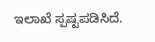ಇಲಾಖೆ ಸ್ಪಷ್ಟಪಡಿಸಿದೆ.